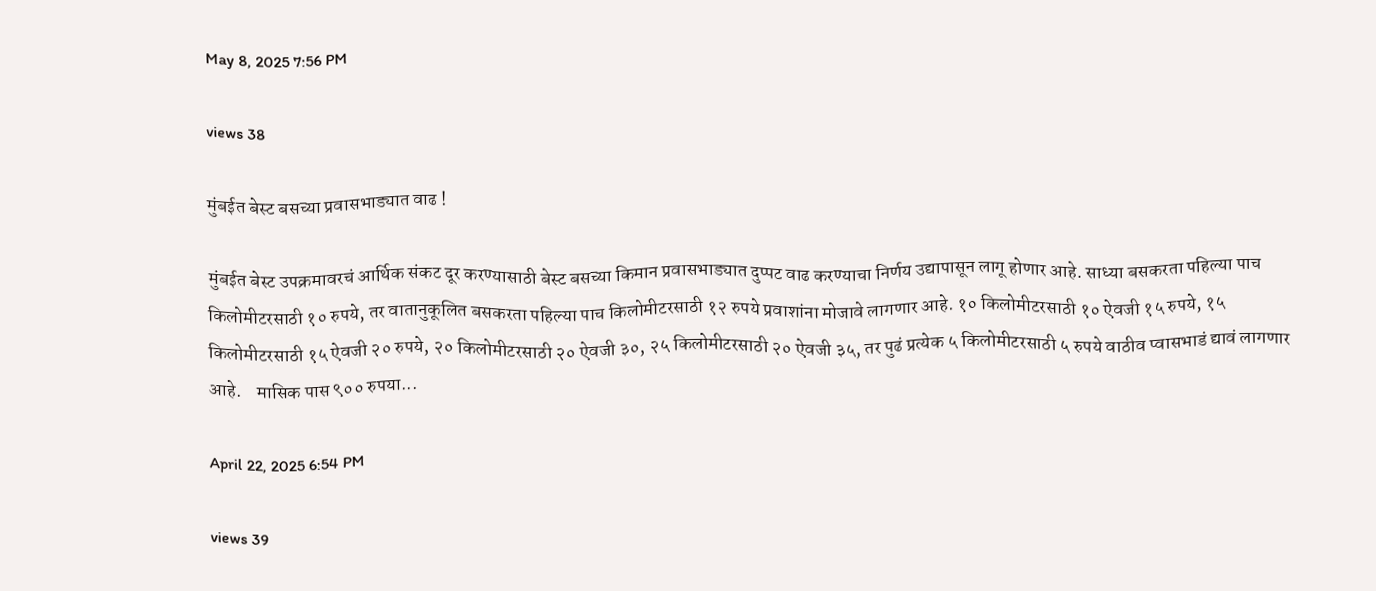May 8, 2025 7:56 PM

views 38

मुंबईत बेस्ट बसच्या प्रवासभाड्यात वाढ !

मुंबईत बेस्ट उपक्रमावरचं आर्थिक संकट दूर करण्यासाठी बेस्ट बसच्या किमान प्रवासभाड्यात दुप्पट वाढ करण्याचा निर्णय उद्यापासून लागू होणार आहे. साध्या बसकरता पहिल्या पाच किलोमीटरसाठी १० रुपये, तर वातानुकूलित बसकरता पहिल्या पाच किलोमीटरसाठी १२ रुपये प्रवाशांना मोजावे लागणार आहे. १० किलोमीटरसाठी १० ऐवजी १५ रुपये, १५ किलोमीटरसाठी १५ ऐवजी २० रुपये, २० किलोमीटरसाठी २० ऐवजी ३०, २५ किलोमीटरसाठी २० ऐवजी ३५, तर पुढं प्रत्येक ५ किलोमीटरसाठी ५ रुपये वाठीव प्वासभाडं द्यावं लागणार आहे.    मासिक पास ९०० रुपया...

April 22, 2025 6:54 PM

views 39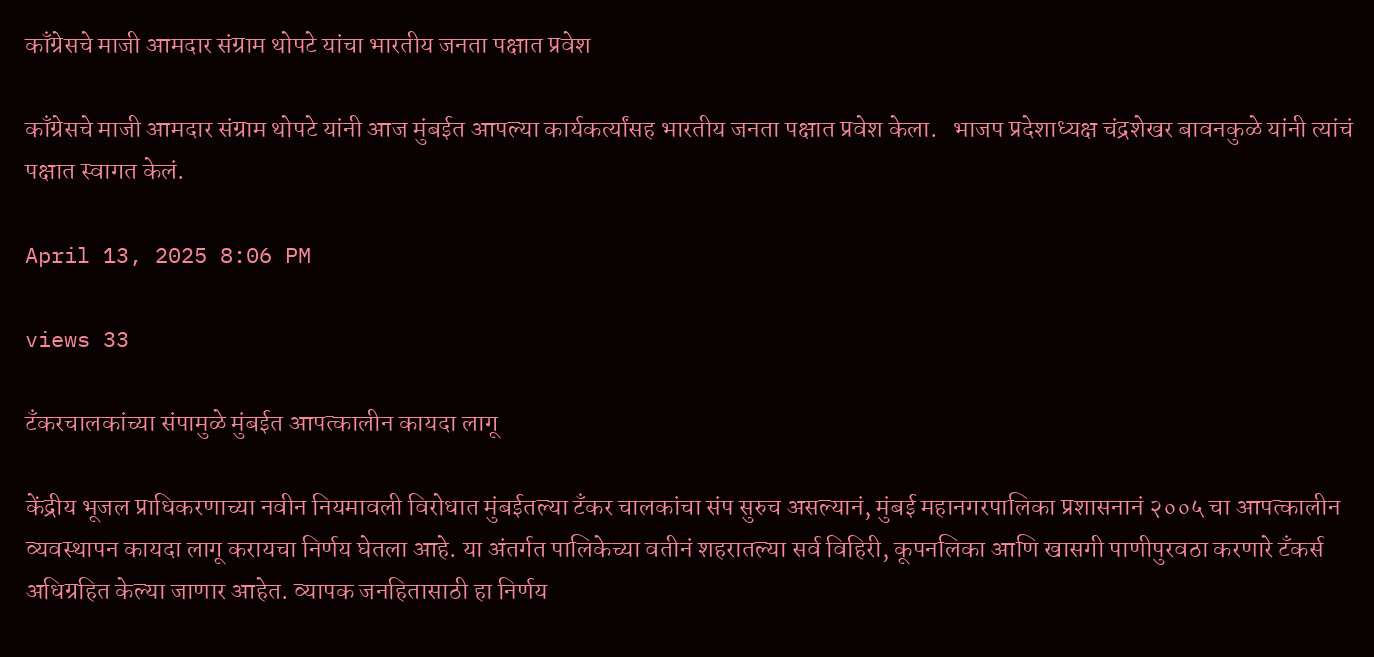काँग्रेसचे माजी आमदार संग्राम थोपटे यांचा भारतीय जनता पक्षात प्रवेश

काँग्रेसचे माजी आमदार संग्राम थोपटे यांनी आज मुंबईत आपल्या कार्यकर्त्यांसह भारतीय जनता पक्षात प्रवेश केला.   भाजप प्रदेशाध्यक्ष चंद्रशेखर बावनकुळे यांनी त्यांचं पक्षात स्वागत केलं.

April 13, 2025 8:06 PM

views 33

टँकरचालकांच्या संपामुळे मुंबईत आपत्कालीन कायदा लागू

केंद्रीय भूजल प्राधिकरणाच्या नवीन नियमावली विरोधात मुंबईतल्या टँकर चालकांचा संप सुरुच असल्यानं, मुंबई महानगरपालिका प्रशासनानं २००५ चा आपत्कालीन व्यवस्थापन कायदा लागू करायचा निर्णय घेतला आहे. या अंतर्गत पालिकेच्या वतीनं शहरातल्या सर्व विहिरी, कूपनलिका आणि खासगी पाणीपुरवठा करणारे टँकर्स अधिग्रहित केल्या जाणार आहेत. व्यापक जनहितासाठी हा निर्णय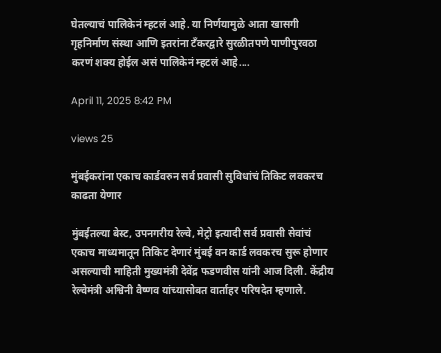घेतल्याचं पालिकेनं म्हटलं आहे. या निर्णयामुळे आता खासगी गृहनिर्माण संस्था आणि इतरांना टँकरद्वारे सुरळीतपणे पाणीपुरवठा करणं शक्य होईल असं पालिकेनं म्हटलं आहे....

April 11, 2025 8:42 PM

views 25

मुंबईकरांना एकाच कार्डवरुन सर्व प्रवासी सुविधांचं तिकिट लवकरच काढता येणार

मुंबईतल्या बेस्ट, उपनगरीय रेल्वे, मेट्रो इत्यादी सर्व प्रवासी सेवांचं एकाच माध्यमातून तिकिट देणारं मुंबई वन कार्ड लवकरच सुरू होणार असल्याची माहिती मुख्यमंत्री देवेंद्र फडणवीस यांनी आज दिली. केंद्रीय रेल्वेमंत्री अश्विनी वैष्णव यांच्यासोबत वार्ताहर परिषदेत म्हणाले.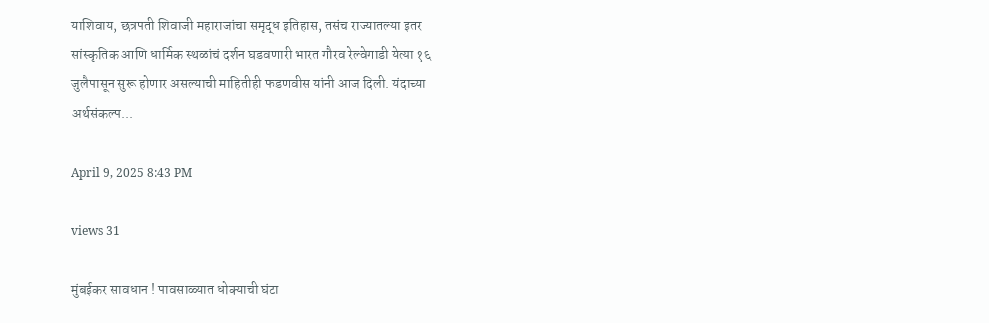याशिवाय, छत्रपती शिवाजी महाराजांचा समृद्ध इतिहास, तसंच राज्यातल्या इतर सांस्कृतिक आणि धार्मिक स्थळांचं दर्शन घडवणारी भारत गौरव रेल्वेगाडी येत्या १६ जुलैपासून सुरू होणार असल्याची माहितीही फडणवीस यांनी आज दिली. यंदाच्या अर्थसंकल्प...

April 9, 2025 8:43 PM

views 31

मुंबईकर सावधान ! पावसाळ्यात धोक्याची घंटा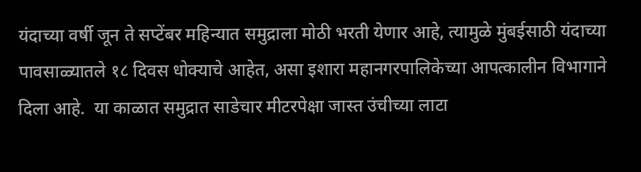यंदाच्या वर्षी जून ते सप्टेंबर महिन्यात समुद्राला मोठी भरती येणार आहे, त्यामुळे मुंबईसाठी यंदाच्या पावसाळ्यातले १८ दिवस धोक्याचे आहेत, असा इशारा महानगरपालिकेच्या आपत्कालीन विभागाने दिला आहे.  या काळात समुद्रात साडेचार मीटरपेक्षा जास्त उंचीच्या लाटा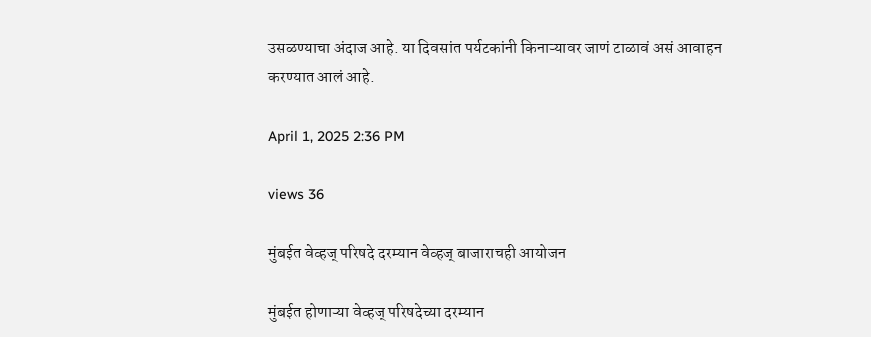उसळण्याचा अंदाज आहे. या दिवसांत पर्यटकांनी किनाऱ्यावर जाणं टाळावं असं आवाहन करण्यात आलं आहे.

April 1, 2025 2:36 PM

views 36

मुंबईत वेव्हज् परिषदे दरम्यान वेव्हज् बाजाराचही आयोजन

मुंबईत होणाऱ्या वेव्हज् परिषदेच्या दरम्यान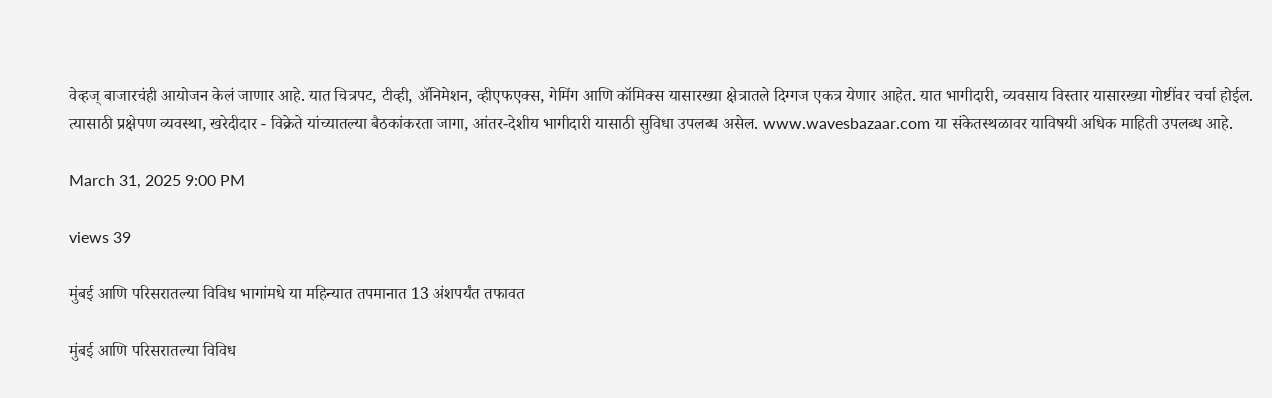वेव्हज् बाजारचंही आयोजन केलं जाणार आहे. यात चित्रपट, टीव्ही, ॲनिमेशन, व्हीएफएक्स, गेमिंग आणि कॉमिक्स यासारख्या क्षेत्रातले दिग्गज एकत्र येणार आहेत. यात भागीदारी, व्यवसाय विस्तार यासारख्या गोष्टींवर चर्चा होईल. त्यासाठी प्रक्षेपण व्यवस्था, खरेदीदार - विक्रेते यांच्यातल्या बैठकांकरता जागा, आंतर-देशीय भागीदारी यासाठी सुविधा उपलब्ध असेल. www.wavesbazaar.com या संकेतस्थळावर याविषयी अधिक माहिती उपलब्ध आहे.

March 31, 2025 9:00 PM

views 39

मुंबई आणि परिसरातल्या विविध भागांमधे या महिन्यात तपमानात 13 अंशपर्यंत तफावत

मुंबई आणि परिसरातल्या विविध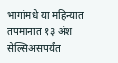भागांमधे या महिन्यात तपमानात १३ अंश सेल्सिअसपर्यंत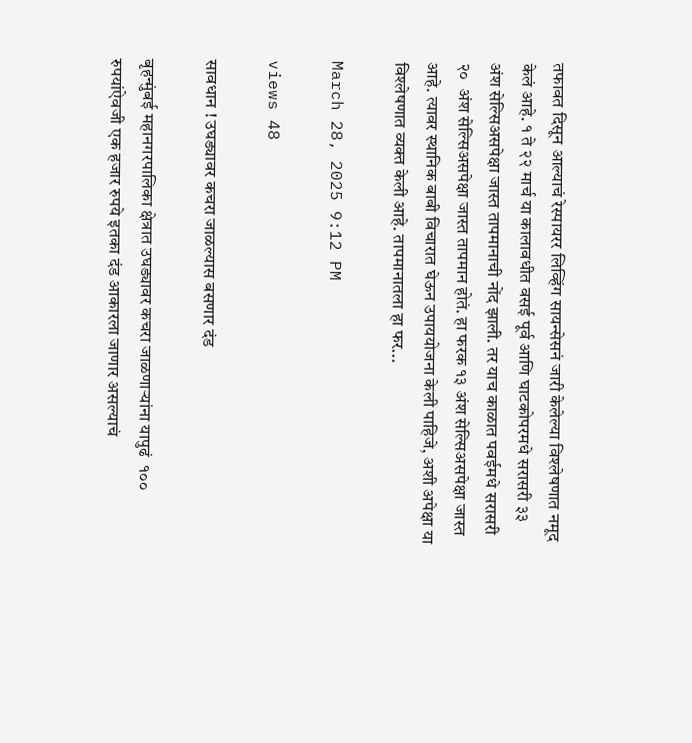तफावत दिसून आल्याचं रेस्पायरर लिव्हिंग सायन्सेसनं जारी केलेल्या विश्लेषणात नमूद केलं आहे. १ ते २२ मार्च या कालावधीत वसई पूर्व आणि घाटकोपरमधे सरासरी ३३ अंश सेल्सिअसपेक्षा जास्त तापमानाची नोंद झाली. तर याच काळात पवईमधे सरासरी २०  अंश सेल्सिअसपेक्षा जास्त तापमान होतं. हा फरक १३ अंश सेल्सिअसपेक्षा जास्त आहे. त्यावर स्थानिक बाबी विचारात घेऊन उपाययोजना केली पाहिजे, अशी अपेक्षा या विश्लेषणात व्यक्त केली आहे. तापमानातला हा फर...

March 28, 2025 9:12 PM

views 48

सावधान ! उघड्यावर कचरा जाळल्यास बसणार दंड

बृहन्मुंबई महानगरपालिका क्षेत्रात उघड्यावर कचरा जाळणाऱ्यांना यापुढं  १०० रुपयांऐवजी एक हजार रुपये इतका दंड आकारला जाणार असल्याचं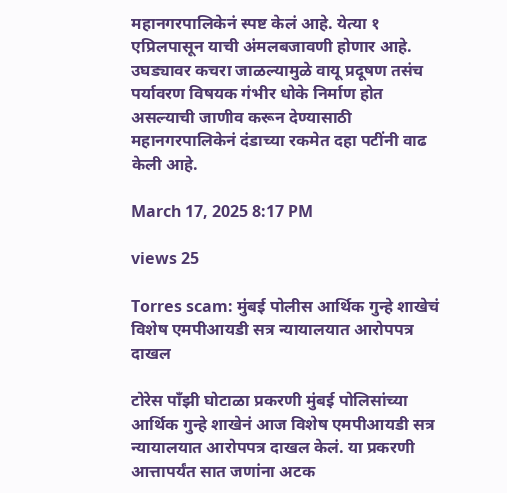महानगरपालिकेनं स्पष्ट केलं आहे. येत्या १ एप्रिलपासून याची अंमलबजावणी होणार आहे. उघड्यावर कचरा जाळल्यामुळे वायू प्रदूषण तसंच पर्यावरण विषयक गंभीर धोके निर्माण होत असल्याची जाणीव करून देण्यासाठी महानगरपालिकेनं दंडाच्या रकमेत दहा पटींनी वाढ केली आहे.

March 17, 2025 8:17 PM

views 25

Torres scam: मुंबई पोलीस आर्थिक गुन्हे शाखेचं विशेष एमपीआयडी सत्र न्यायालयात आरोपपत्र दाखल

टोरेस पाँझी घोटाळा प्रकरणी मुंबई पोलिसांच्या आर्थिक गुन्हे शाखेनं आज विशेष एमपीआयडी सत्र न्यायालयात आरोपपत्र दाखल केलं. या प्रकरणी आत्तापर्यंत सात जणांना अटक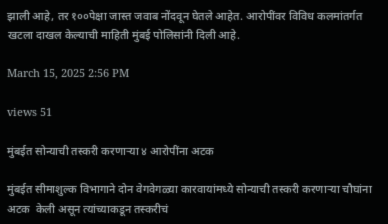झाली आहे, तर १००पेक्षा जास्त जवाब नोंदवून घेतले आहेत. आरोपींवर विविध कलमांतर्गत खटला दाखल केल्याची माहिती मुंबई पोलिसांनी दिली आहे.

March 15, 2025 2:56 PM

views 51

मुंबईत सोन्याची तस्करी करणाऱ्या ४ आरोपींना अटक

मुंबईत सीमाशुल्क विभागाने दोन वेगवेगळ्या कारवायांमध्ये सोन्याची तस्करी करणाऱ्या चौघांना अटक  केली असून त्यांच्याकडून तस्करीचं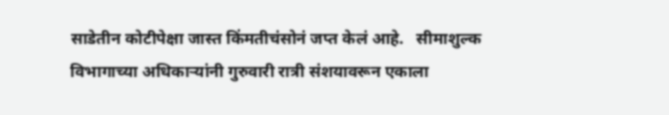साडेतीन कोटीपेक्षा जास्त किंमतीचंसोनं जप्त केलं आहे.   सीमाशुल्क विभागाच्या अधिकाऱ्यांनी गुरुवारी रात्री संशयावरून एकाला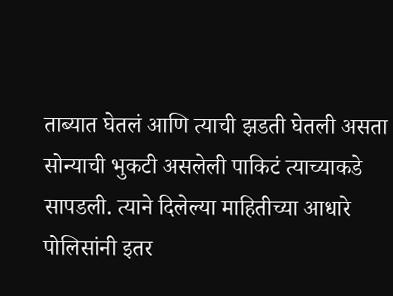ताब्यात घेतलं आणि त्याची झडती घेतली असता सोन्याची भुकटी असलेली पाकिटं त्याच्याकडे सापडली. त्याने दिलेल्या माहितीच्या आधारे पोलिसांनी इतर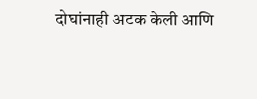दोघांनाही अटक केली आणि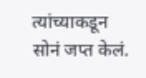त्यांच्याकडून सोनं जप्त केलं.